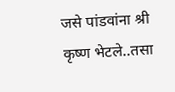जसे पांडवांना श्री कृष्ण भेटले..तसा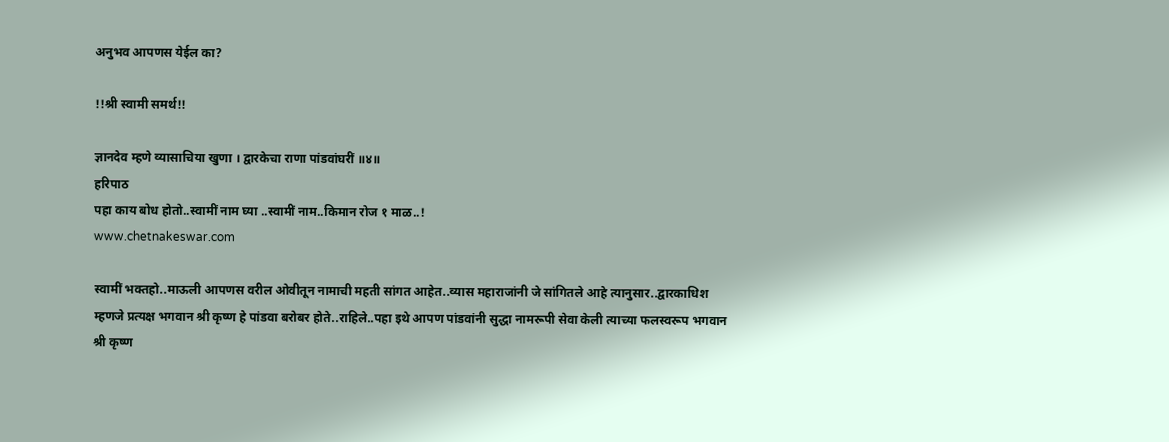अनुभव आपणस येईल का?

!!श्री स्वामी समर्थ!!

ज्ञानदेव म्हणे व्यासाचिया खुणा । द्वारकेचा राणा पांडवांघरीं ॥४॥
हरिपाठ
पहा काय बोध होतो..स्वामीं नाम घ्या ..स्वामीं नाम..किमान रोज १ माळ..!
www.chetnakeswar.com

स्वामीं भक्तहो..माऊली आपणस वरील ओवीतून नामाची महती सांगत आहेत..व्यास महाराजांनी जे सांगितले आहे त्यानुसार..द्वारकाधिश म्हणजे प्रत्यक्ष भगवान श्री कृष्ण हे पांडवा बरोबर होते..राहिले..पहा इथे आपण पांडवांनी सुद्धा नामरूपी सेवा केली त्याच्या फलस्वरूप भगवान श्री कृष्ण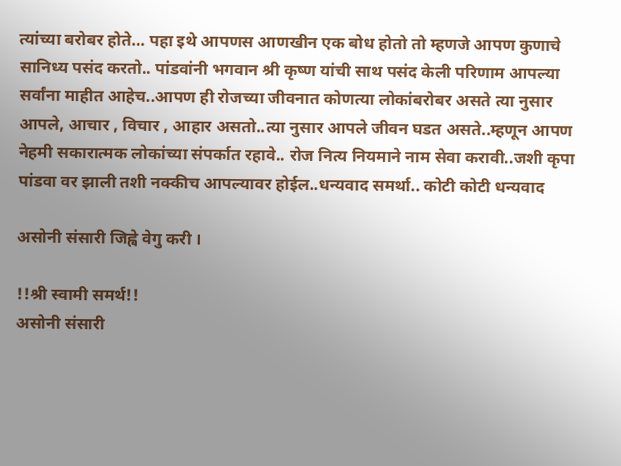त्यांच्या बरोबर होते… पहा इथे आपणस आणखीन एक बोध होतो तो म्हणजे आपण कुणाचे सानिध्य पसंद करतो.. पांडवांनी भगवान श्री कृष्ण यांची साथ पसंद केली परिणाम आपल्या सर्वांना माहीत आहेच..आपण ही रोजच्या जीवनात कोणत्या लोकांबरोबर असते त्या नुसार आपले, आचार , विचार , आहार असतो..त्या नुसार आपले जीवन घडत असते..म्हणून आपण नेहमी सकारात्मक लोकांच्या संपर्कात रहावे.. रोज नित्य नियमाने नाम सेवा करावी..जशी कृपा पांडवा वर झाली तशी नक्कीच आपल्यावर होईल..धन्यवाद समर्था.. कोटी कोटी धन्यवाद

असोनी संसारी जिह्वे वेगु करी ।

!!श्री स्वामी समर्थ!!
असोनी संसारी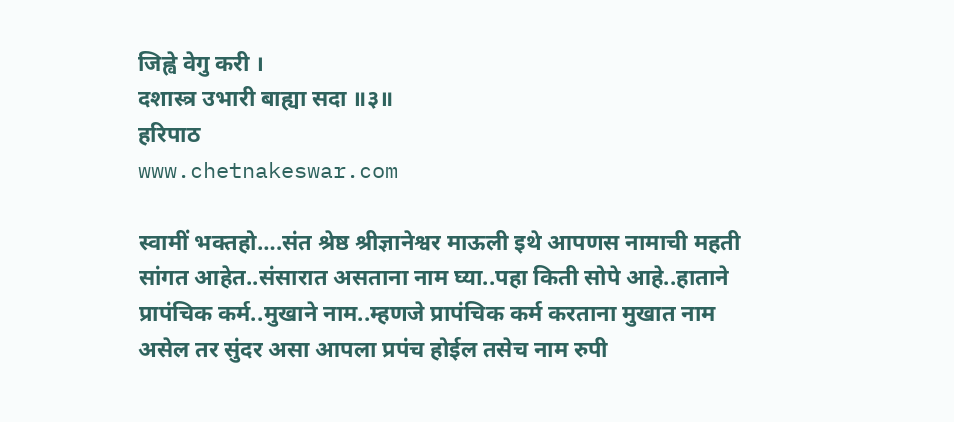जिह्वे वेगु करी ।
दशास्त्र उभारी बाह्या सदा ॥३॥
हरिपाठ
www.chetnakeswar.com

स्वामीं भक्तहो….संत श्रेष्ठ श्रीज्ञानेश्वर माऊली इथे आपणस नामाची महती सांगत आहेत..संसारात असताना नाम घ्या..पहा किती सोपे आहे..हाताने प्रापंचिक कर्म..मुखाने नाम..म्हणजे प्रापंचिक कर्म करताना मुखात नाम असेल तर सुंदर असा आपला प्रपंच होईल तसेच नाम रुपी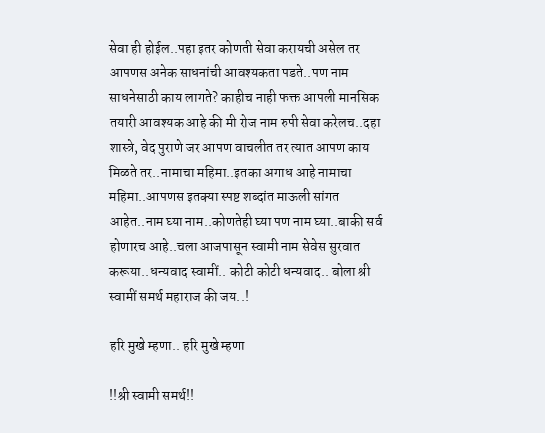सेवा ही होईल..पहा इतर कोणती सेवा करायची असेल तर आपणस अनेक साधनांची आवश्यकता पडते..पण नाम साधनेसाठी काय लागते? काहीच नाही फक्त आपली मानसिक तयारी आवश्यक आहे की मी रोज नाम रुपी सेवा करेलच..दहा शास्त्रे, वेद पुराणे जर आपण वाचलीत तर त्यात आपण काय मिळते तर..नामाचा महिमा..इतका अगाध आहे नामाचा महिमा..आपणस इतक्या स्पष्ट शब्दांत माऊली सांगत आहेत..नाम घ्या नाम..कोणतेही घ्या पण नाम घ्या..बाकी सर्व होणारच आहे..चला आजपासून स्वामी नाम सेवेस सुरवात करूया..धन्यवाद स्वामीं.. कोटी कोटी धन्यवाद.. बोला श्री स्वामीं समर्थ महाराज की जय..!

हरि मुखे म्हणा.. हरि मुखे म्हणा

!!श्री स्वामी समर्थ!!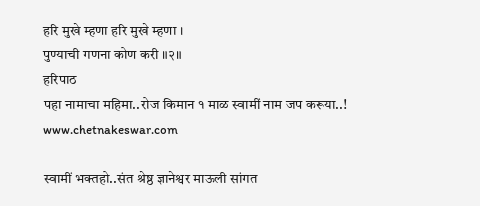हरि मुखे म्हणा हरि मुखे म्हणा ।
पुण्याची गणना कोण करी ॥२॥
हरिपाठ
पहा नामाचा महिमा..रोज किमान १ माळ स्वामीं नाम जप करूया..!
www.chetnakeswar.com

स्वामीं भक्तहो..संत श्रेष्ठ ज्ञानेश्वर माऊली सांगत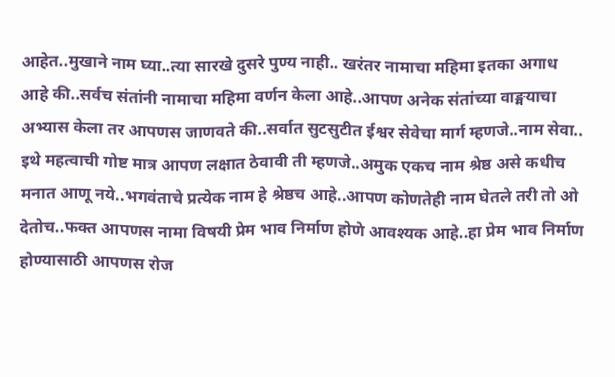आहेत..मुखाने नाम घ्या..त्या सारखे दुसरे पुण्य नाही.. खरंतर नामाचा महिमा इतका अगाध आहे की..सर्वच संतांनी नामाचा महिमा वर्णन केला आहे..आपण अनेक संतांच्या वाङ्मयाचा अभ्यास केला तर आपणस जाणवते की..सर्वात सुटसुटीत ईश्वर सेवेचा मार्ग म्हणजे..नाम सेवा.. इथे महत्वाची गोष्ट मात्र आपण लक्षात ठेवावी ती म्हणजे..अमुक एकच नाम श्रेष्ठ असे कधीच मनात आणू नये..भगवंताचे प्रत्येक नाम हे श्रेष्ठच आहे..आपण कोणतेही नाम घेतले तरी तो ओ देतोच..फक्त आपणस नामा विषयी प्रेम भाव निर्माण होणे आवश्यक आहे..हा प्रेम भाव निर्माण होण्यासाठी आपणस रोज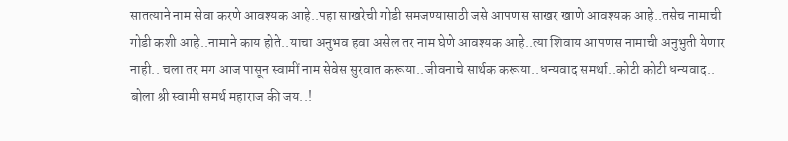सातत्याने नाम सेवा करणे आवश्यक आहे..पहा साखरेची गोडी समजण्यासाठी जसे आपणस साखर खाणे आवश्यक आहे..तसेच नामाची गोडी कशी आहे..नामाने काय होते..याचा अनुभव हवा असेल तर नाम घेणे आवश्यक आहे..त्या शिवाय आपणस नामाची अनुभुती येणार नाही.. चला तर मग आज पासून स्वामीं नाम सेवेस सुरवात करूया..जीवनाचे सार्थक करूया..धन्यवाद समर्था..कोटी कोटी धन्यवाद.. बोला श्री स्वामी समर्थ महाराज की जय..!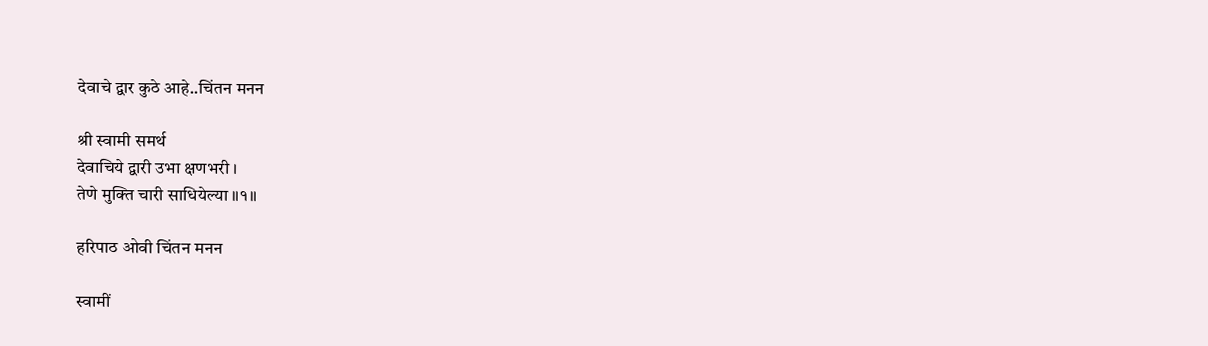देवाचे द्वार कुठे आहे..चिंतन मनन

श्री स्वामी समर्थ
देवाचिये द्वारी उभा क्षणभरी ।
तेणे मुक्ति चारी साधियेल्या ॥१॥

हरिपाठ ओवी चिंतन मनन

स्वामीं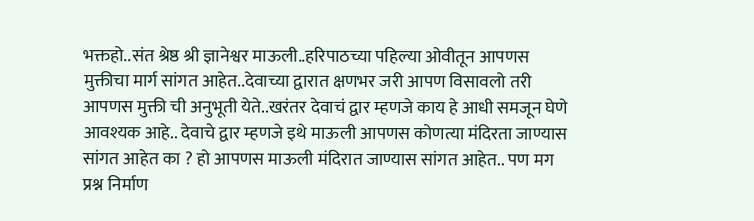भक्तहो..संत श्रेष्ठ श्री ज्ञानेश्वर माऊली..हरिपाठच्या पहिल्या ओवीतून आपणस मुक्तीचा मार्ग सांगत आहेत..देवाच्या द्वारात क्षणभर जरी आपण विसावलो तरी आपणस मुक्ती ची अनुभूती येते..खरंतर देवाचं द्वार म्हणजे काय हे आधी समजून घेणे आवश्यक आहे.. देवाचे द्वार म्हणजे इथे माऊली आपणस कोणत्या मंदिरता जाण्यास सांगत आहेत का ? हो आपणस माऊली मंदिरात जाण्यास सांगत आहेत.. पण मग प्रश्न निर्माण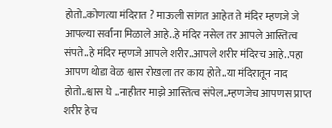होतो..कोणत्या मंदिरात ? माऊली सांगत आहेत ते मंदिर म्हणजे जे आपल्या सर्वांना मिळाले आहे..हे मंदिर नसेल तर आपले आस्तित्व संपते..हे मंदिर म्हणजे आपले शरीर..आपले शरीर मंदिरच आहे..पहा आपण थोडा वेळ श्वास रोखला तर काय होते..या मंदिरातून नाद होतो..श्वास घे ..नाहीतर माझे आस्तित्व संपेल..म्हणजेच आपणस प्राप्त शरीर हेच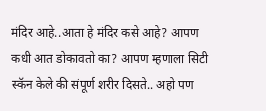मंदिर आहे..आता हे मंदिर कसे आहे? आपण कधी आत डोकावतो का? आपण म्हणाला सिटी स्कॅन केले की संपूर्ण शरीर दिसते.. अहो पण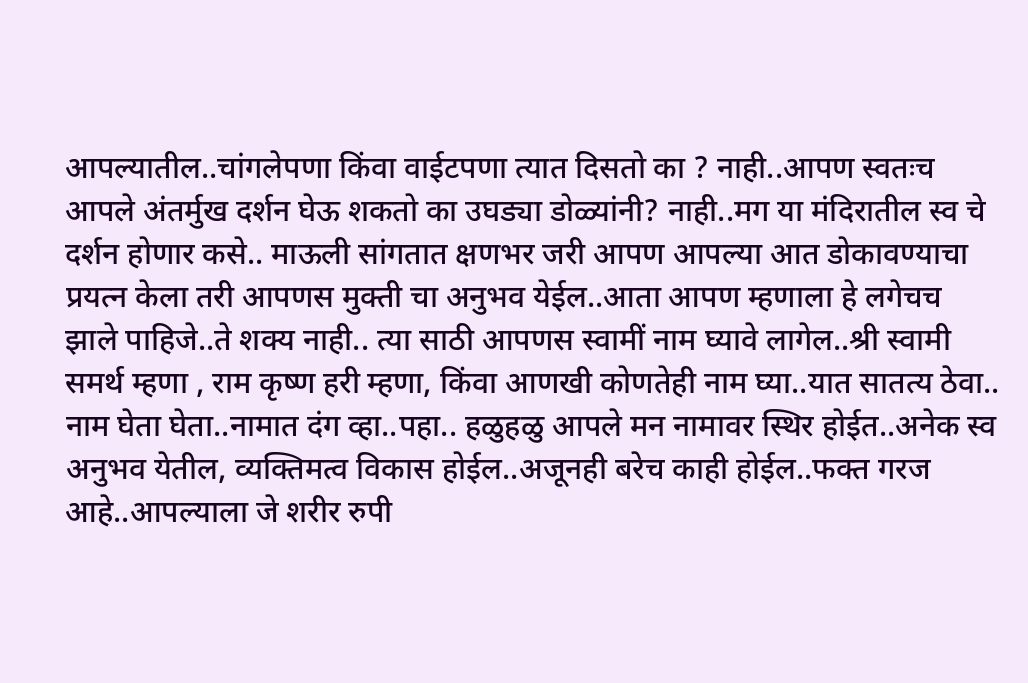आपल्यातील..चांगलेपणा किंवा वाईटपणा त्यात दिसतो का ? नाही..आपण स्वतःच आपले अंतर्मुख दर्शन घेऊ शकतो का उघड्या डोळ्यांनी? नाही..मग या मंदिरातील स्व चे दर्शन होणार कसे.. माऊली सांगतात क्षणभर जरी आपण आपल्या आत डोकावण्याचा प्रयत्न केला तरी आपणस मुक्ती चा अनुभव येईल..आता आपण म्हणाला हे लगेचच झाले पाहिजे..ते शक्य नाही.. त्या साठी आपणस स्वामीं नाम घ्यावे लागेल..श्री स्वामी समर्थ म्हणा , राम कृष्ण हरी म्हणा, किंवा आणखी कोणतेही नाम घ्या..यात सातत्य ठेवा.. नाम घेता घेता..नामात दंग व्हा..पहा.. हळुहळु आपले मन नामावर स्थिर होईत..अनेक स्व अनुभव येतील, व्यक्तिमत्व विकास होईल..अजूनही बरेच काही होईल..फक्त गरज आहे..आपल्याला जे शरीर रुपी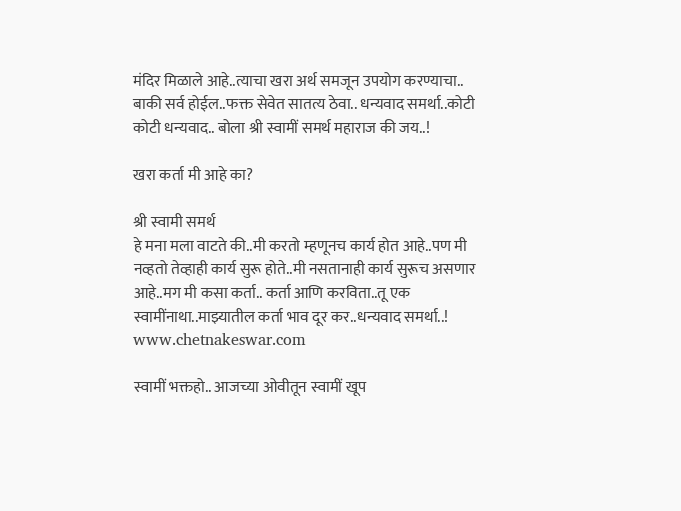मंदिर मिळाले आहे..त्याचा खरा अर्थ समजून उपयोग करण्याचा.. बाकी सर्व होईल..फक्त सेवेत सातत्य ठेवा.. धन्यवाद समर्था..कोटी कोटी धन्यवाद.. बोला श्री स्वामीं समर्थ महाराज की जय..!

खरा कर्ता मी आहे का?

श्री स्वामी समर्थ
हे मना मला वाटते की..मी करतो म्हणूनच कार्य होत आहे..पण मी नव्हतो तेव्हाही कार्य सुरू होते..मी नसतानाही कार्य सुरूच असणार आहे..मग मी कसा कर्ता.. कर्ता आणि करविता..तू एक स्वामींनाथा..माझ्यातील कर्ता भाव दूर कर..धन्यवाद समर्था..!
www.chetnakeswar.com

स्वामीं भक्तहो.. आजच्या ओवीतून स्वामीं खूप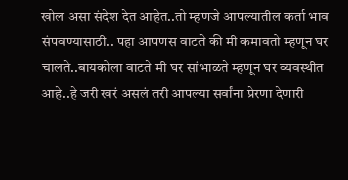खोल असा संदेश देत आहेत..तो म्हणजे आपल्यातील कर्ता भाव संपवण्यासाठी.. पहा आपणस वाटते की मी कमावतो म्हणून घर चालते..बायकोला वाटते मी घर सांभाळते म्हणून घर व्यवस्थीत आहे..हे जरी खरं असलं तरी आपल्या सर्वांना प्रेरणा देणारी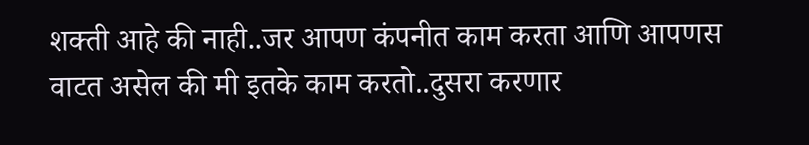शक्ती आहे की नाही..जर आपण कंपनीत काम करता आणि आपणस वाटत असेल की मी इतके काम करतो..दुसरा करणार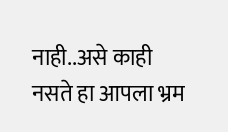नाही..असे काही नसते हा आपला भ्रम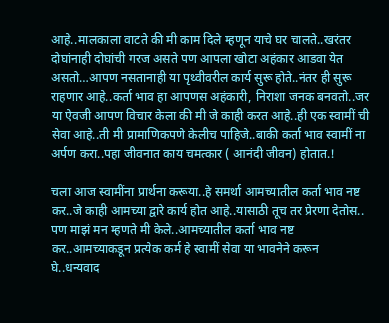आहे..मालकाला वाटते की मी काम दिले म्हणून याचे घर चालते..खरंतर दोघांनाही दोघांची गरज असते पण आपला खोटा अहंकार आडवा येत असतो…आपण नसतानाही या पृथ्वीवरील कार्य सुरू होते..नंतर ही सुरू राहणार आहे..कर्ता भाव हा आपणस अहंकारी, निराशा जनक बनवतो..जर या ऐवजी आपण विचार केला की मी जे काही करत आहे..ही एक स्वामीं ची सेवा आहे..ती मी प्रामाणिकपणे केलीच पाहिजे..बाकी कर्ता भाव स्वामीं ना अर्पण करा..पहा जीवनात काय चमत्कार ( आनंदी जीवन) होतात.!

चला आज स्वामींना प्रार्थना करूया..हे समर्था आमच्यातील कर्ता भाव नष्ट कर..जे काही आमच्या द्वारे कार्य होत आहे..यासाठी तूच तर प्रेरणा देतोस.. पण माझं मन म्हणते मी केले..आमच्यातील कर्ता भाव नष्ट कर..आमच्याकडून प्रत्येक कर्म हे स्वामीं सेवा या भावनेने करून घे..धन्यवाद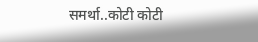समर्था..कोटी कोटी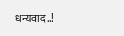धन्यवाद..!